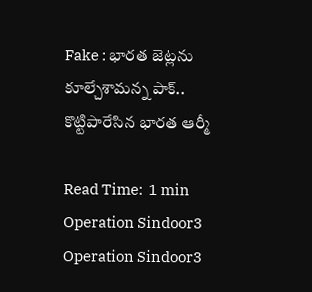Fake : భారత జెట్లను కూల్చేశామన్న పాక్.. కొట్టిపారేసిన భారత ఆర్మీ

Read Time:  1 min
Operation Sindoor3
Operation Sindoor3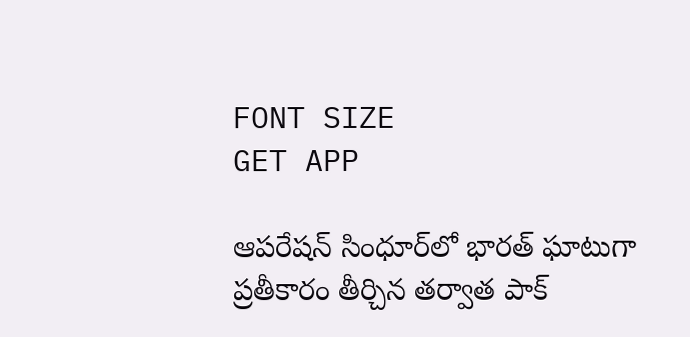FONT SIZE
GET APP

ఆపరేషన్ సింధూర్‌లో భారత్ ఘాటుగా ప్రతీకారం తీర్చిన తర్వాత పాక్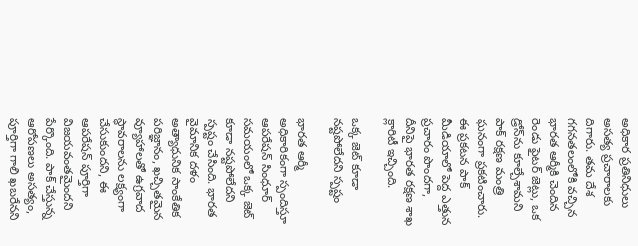అధికార ప్రతినిధులు అసత్య ప్రచారాలకు దిగారు. తమ దేశ గగనతలంలోకి వచ్చిన భారత ఆర్మీకి చెందిన రెండు ఫైటర్ జెట్లు, ఒక డ్రోన్‌ను కూల్చేశామని పాక్ రక్షణ మంత్రి ఘనంగా ప్రకటించారు. ఈ ప్రకటన పాక్ మీడియాలో పెద్ద ఎత్తున ప్రచారం పొందగా, దీనిపై భారత రక్షణ శాఖ క్లారిటీ ఇచ్చింది.

ఒక్క జెట్‌ కూడా నష్టపోలేదని స్పష్టం

భారత ఆర్మీ అధికారికంగా స్పందిస్తూ ఆపరేషన్ సింధూర్ సమయంలో ఒక్క జెట్‌ కూడా నష్టపోలేదని స్పష్టం చేసింది. భారత వైమానిక దళం అత్యాధునిక సాంకేతిక పరిజ్ఞానం, ఖచ్చితమైన వ్యూహాలతో ఉగ్రవాద స్థావరాలను లక్ష్యంగా చేసుకుందని, ఈ ఆపరేషన్ పూర్తిగా విజయవంతమైందని పేర్కొంది. పాక్ చేస్తున్న ఆరోపణలు అసత్యం, పూర్తిగా గాలి ఖబరేనని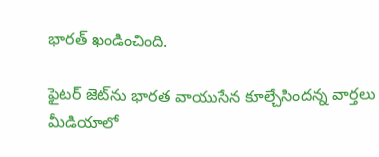భారత్ ఖండించింది.

ఫైటర్ జెట్‌ను భారత వాయుసేన కూల్చేసిందన్న వార్తలు మీడియాలో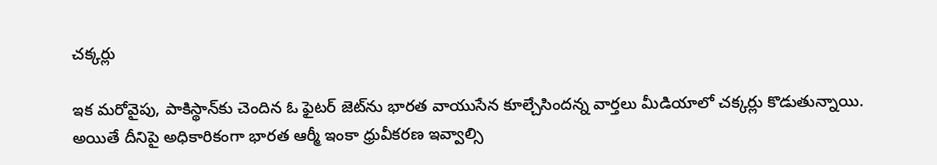చక్కర్లు

ఇక మరోవైపు, పాకిస్థాన్‌కు చెందిన ఓ ఫైటర్ జెట్‌ను భారత వాయుసేన కూల్చేసిందన్న వార్తలు మీడియాలో చక్కర్లు కొడుతున్నాయి. అయితే దీనిపై అధికారికంగా భారత ఆర్మీ ఇంకా ధ్రువీకరణ ఇవ్వాల్సి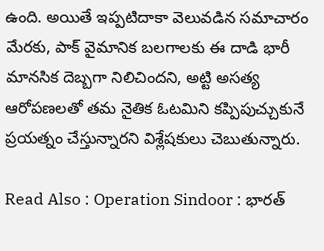ఉంది. అయితే ఇప్పటిదాకా వెలువడిన సమాచారం మేరకు, పాక్ వైమానిక బలగాలకు ఈ దాడి భారీ మానసిక దెబ్బగా నిలిచిందని, అట్టి అసత్య ఆరోపణలతో తమ నైతిక ఓటమిని కప్పిపుచ్చుకునే ప్రయత్నం చేస్తున్నారని విశ్లేషకులు చెబుతున్నారు.

Read Also : Operation Sindoor : భారత్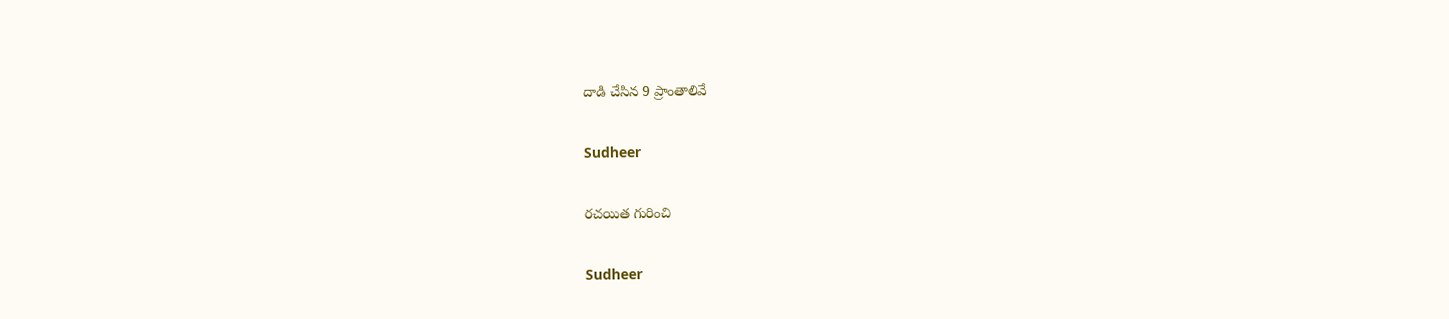దాడి చేసిన 9 ప్రాంతాలివే

Sudheer

రచయిత గురించి

Sudheer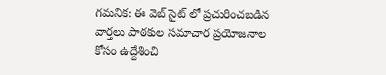గమనిక: ఈ వెబ్ సైట్ లో ప్రచురించబడిన వార్తలు పాఠకుల సమాచార ప్రయోజనాల కోసం ఉద్దేశించి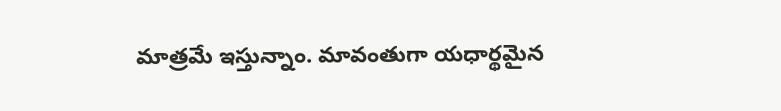మాత్రమే ఇస్తున్నాం. మావంతుగా యధార్థమైన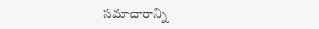సమాచారాన్ని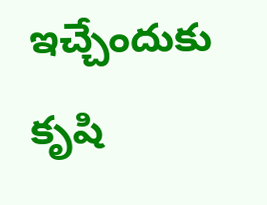ఇచ్చేందుకు కృషి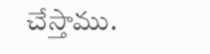చేస్తాము.